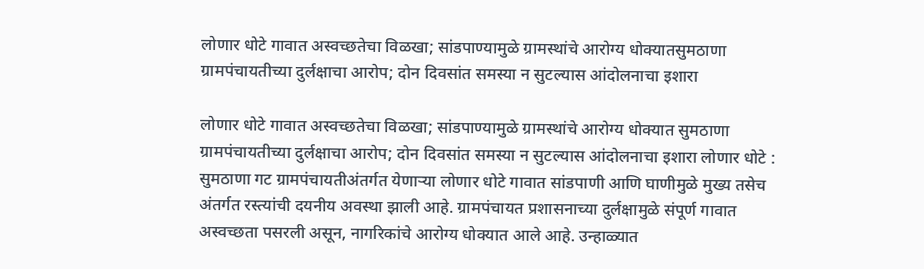लोणार धोटे गावात अस्वच्छतेचा विळखा; सांडपाण्यामुळे ग्रामस्थांचे आरोग्य धोक्यातसुमठाणा ग्रामपंचायतीच्या दुर्लक्षाचा आरोप; दोन दिवसांत समस्या न सुटल्यास आंदोलनाचा इशारा

लोणार धोटे गावात अस्वच्छतेचा विळखा; सांडपाण्यामुळे ग्रामस्थांचे आरोग्य धोक्यात सुमठाणा ग्रामपंचायतीच्या दुर्लक्षाचा आरोप; दोन दिवसांत समस्या न सुटल्यास आंदोलनाचा इशारा लोणार धोटे : सुमठाणा गट ग्रामपंचायतीअंतर्गत येणाऱ्या लोणार धोटे गावात सांडपाणी आणि घाणीमुळे मुख्य तसेच अंतर्गत रस्त्यांची दयनीय अवस्था झाली आहे. ग्रामपंचायत प्रशासनाच्या दुर्लक्षामुळे संपूर्ण गावात अस्वच्छता पसरली असून, नागरिकांचे आरोग्य धोक्यात आले आहे. उन्हाळ्यात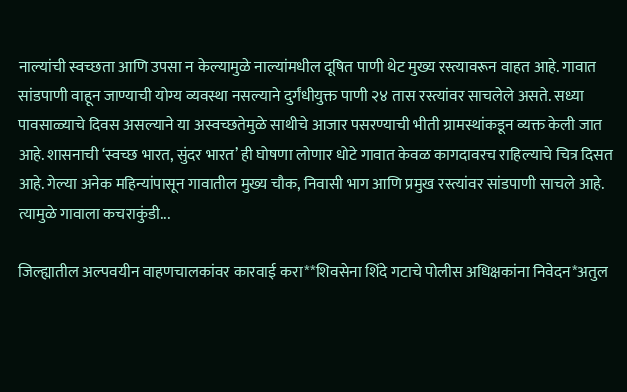नाल्यांची स्वच्छता आणि उपसा न केल्यामुळे नाल्यांमधील दूषित पाणी थेट मुख्य रस्त्यावरून वाहत आहे. गावात सांडपाणी वाहून जाण्याची योग्य व्यवस्था नसल्याने दुर्गंधीयुक्त पाणी २४ तास रस्त्यांवर साचलेले असते. सध्या पावसाळ्याचे दिवस असल्याने या अस्वच्छतेमुळे साथीचे आजार पसरण्याची भीती ग्रामस्थांकडून व्यक्त केली जात आहे. शासनाची ‘स्वच्छ भारत, सुंदर भारत’ ही घोषणा लोणार धोटे गावात केवळ कागदावरच राहिल्याचे चित्र दिसत आहे. गेल्या अनेक महिन्यांपासून गावातील मुख्य चौक, निवासी भाग आणि प्रमुख रस्त्यांवर सांडपाणी साचले आहे. त्यामुळे गावाला कचराकुंडी...

जिल्ह्यातील अल्पवयीन वाहणचालकांवर कारवाई करा**शिवसेना शिंदे गटाचे पोलीस अधिक्षकांना निवेदन*अतुल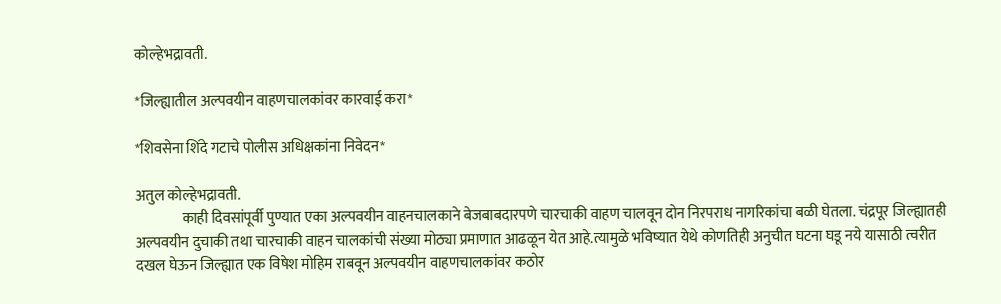कोल्हेभद्रावती.

*जिल्ह्यातील अल्पवयीन वाहणचालकांवर कारवाई करा*

*शिवसेना शिंदे गटाचे पोलीस अधिक्षकांना निवेदन*

अतुल कोल्हेभद्रावती.
                काही दिवसांपूर्वी पुण्यात एका अल्पवयीन वाहनचालकाने बेजबाबदारपणे चारचाकी वाहण चालवून दोन निरपराध नागरिकांचा बळी घेतला. चंद्रपूर जिल्ह्यातही अल्पवयीन दुचाकी तथा चारचाकी वाहन चालकांची संख्या मोठ्या प्रमाणात आढळून येत आहे.त्यामुळे भविष्यात येथे कोणतिही अनुचीत घटना घडू नये यासाठी त्वरीत दखल घेऊन जिल्ह्यात एक विषेश मोहिम राबवून अल्पवयीन वाहणचालकांवर कठोर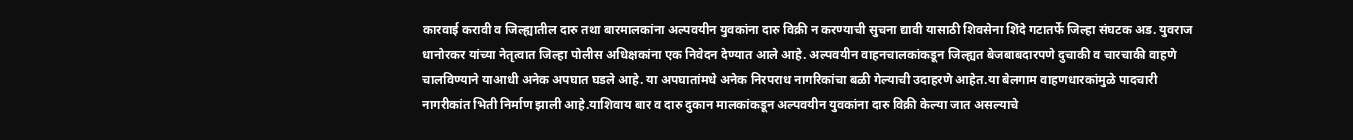कारवाई करावी व जिल्ह्यातील दारु तथा बारमालकांना अल्पवयीन युवकांना दारु विक्री न करण्याची सुचना द्यावी यासाठी शिवसेना शिंदे गटातर्फे जिल्हा संघटक अड. युवराज धानोरकर यांच्या नेतृत्वात जिल्हा पोलीस अधिक्षकांना एक निवेदन देण्यात आले आहे. अल्पवयीन वाहनचालकांकडून जिल्ह्यत बेजबाबदारपणे दुचाकी व चारचाकी वाहणे चालविण्याने याआधी अनेक अपघात घडले आहे. या अपघातांमधे अनेक निरपराध नागरिकांचा बळी गेल्याची उदाहरणे आहेत.या बेलगाम वाहणधारकांमुळे पादचारी नागरीकांत भिती निर्माण झाली आहे.याशिवाय बार व दारु दुकान मालकांकडून अल्पवयीन युवकांना दारु विक्री केल्या जात असल्याचे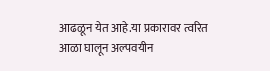आढळून येत आहे.या प्रकारावर त्वरित आळा घालून अल्पवयीन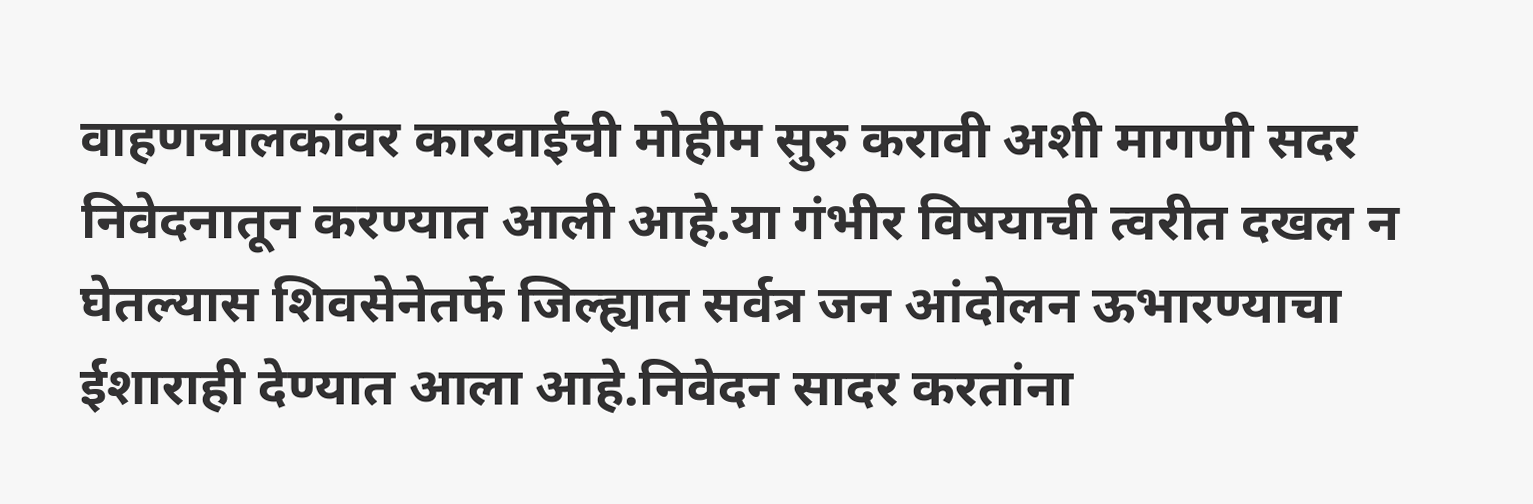वाहणचालकांवर कारवाईची मोहीम सुरु करावी अशी मागणी सदर निवेदनातून करण्यात आली आहे.या गंभीर विषयाची त्वरीत दखल न घेतल्यास शिवसेनेतर्फे जिल्ह्यात सर्वत्र जन आंदोलन ऊभारण्याचा ईशाराही देण्यात आला आहे.निवेदन सादर करतांना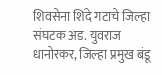शिवसेना शिंदे गटाचे जिल्हा संघटक अड. युवराज धानोरकर, जिल्हा प्रमुख बंडू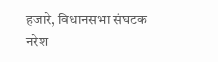हजारे, विधानसभा संघटक नरेश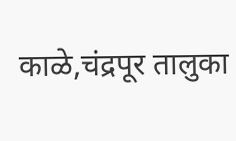काळे,चंद्रपूर तालुका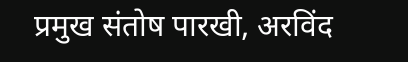प्रमुख संतोष पारखी, अरविंद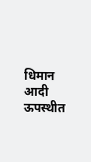धिमान आदी ऊपस्थीत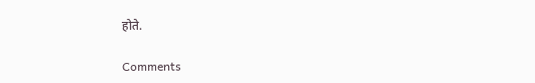होते.

Comments